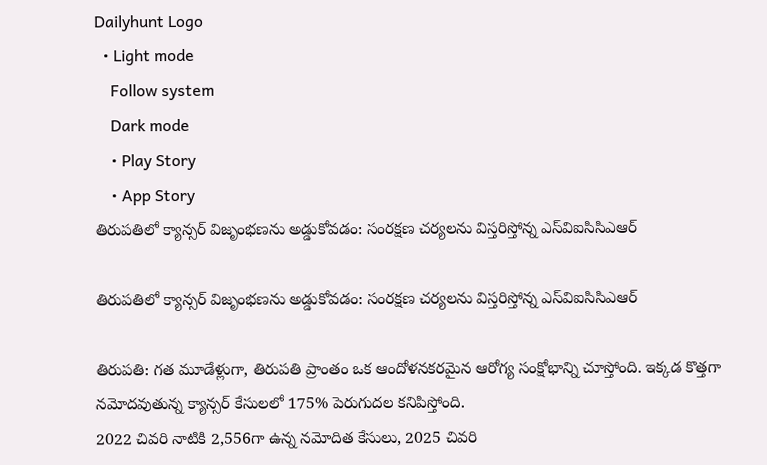Dailyhunt Logo
  • Light mode
    Follow system
    Dark mode
    • Play Story
    • App Story
తిరుపతిలో క్యాన్సర్ విజృంభణను అడ్డుకోవడం: సంరక్షణ చర్యలను విస్తరిస్తోన్న ఎస్‌విఐసిసిఎఆర్

తిరుపతిలో క్యాన్సర్ విజృంభణను అడ్డుకోవడం: సంరక్షణ చర్యలను విస్తరిస్తోన్న ఎస్‌విఐసిసిఎఆర్

తిరుపతి: గత మూడేళ్లుగా, తిరుపతి ప్రాంతం ఒక ఆందోళనకరమైన ఆరోగ్య సంక్షోభాన్ని చూస్తోంది. ఇక్కడ కొత్తగా నమోదవుతున్న క్యాన్సర్ కేసులలో 175% పెరుగుదల కనిపిస్తోంది.
2022 చివరి నాటికి 2,556గా ఉన్న నమోదిత కేసులు, 2025 చివరి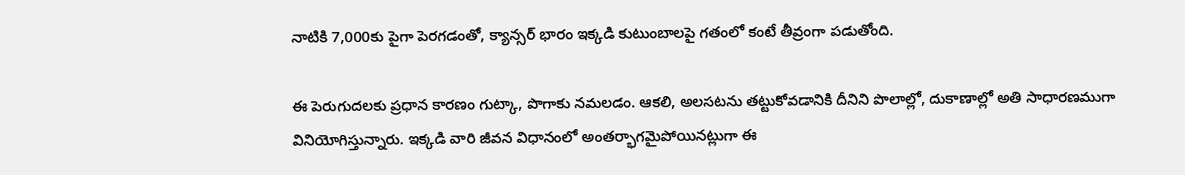నాటికి 7,000కు పైగా పెరగడంతో, క్యాన్సర్ భారం ఇక్కడి కుటుంబాలపై గతంలో కంటే తీవ్రంగా పడుతోంది.

ఈ పెరుగుదలకు ప్రధాన కారణం గుట్కా, పొగాకు నమలడం. ఆకలి, అలసటను తట్టుకోవడానికి దీనిని పొలాల్లో, దుకాణాల్లో అతి సాధారణముగా వినియోగిస్తున్నారు. ఇక్కడి వారి జీవన విధానంలో అంతర్భాగమైపోయినట్లుగా ఈ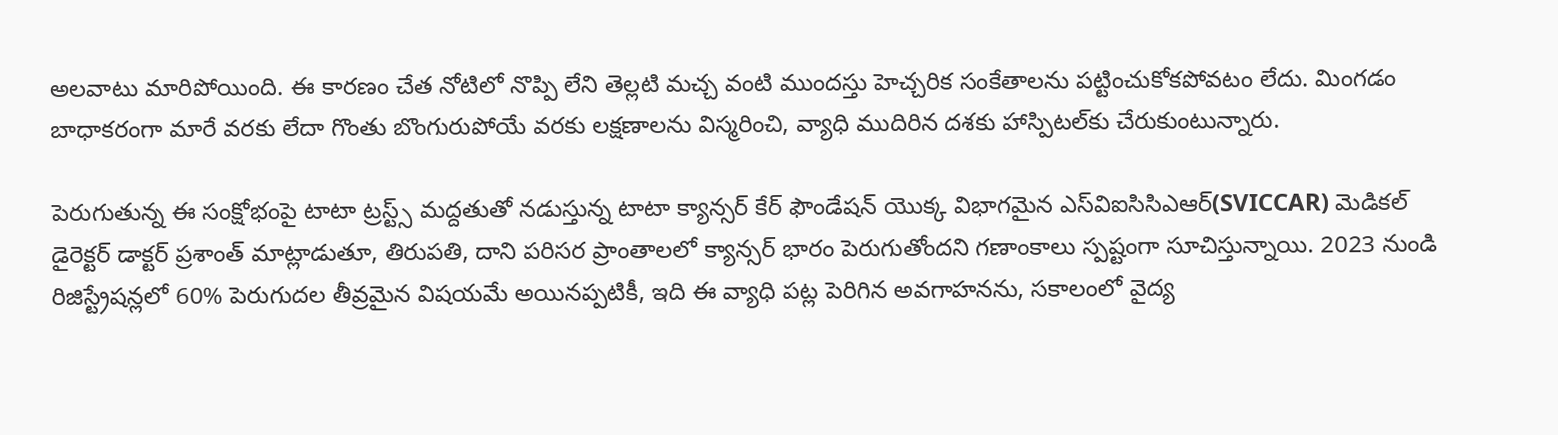అలవాటు మారిపోయింది. ఈ కారణం చేత నోటిలో నొప్పి లేని తెల్లటి మచ్చ వంటి ముందస్తు హెచ్చరిక సంకేతాలను పట్టించుకోకపోవటం లేదు. మింగడం బాధాకరంగా మారే వరకు లేదా గొంతు బొంగురుపోయే వరకు లక్షణాలను విస్మరించి, వ్యాధి ముదిరిన దశకు హాస్పిటల్‌కు చేరుకుంటున్నారు.

పెరుగుతున్న ఈ సంక్షోభంపై టాటా ట్రస్ట్స్ మద్దతుతో నడుస్తున్న టాటా క్యాన్సర్ కేర్ ఫౌండేషన్ యొక్క విభాగమైన ఎస్‌విఐసిసిఎఆర్(SVICCAR) మెడికల్ డైరెక్టర్ డాక్టర్ ప్రశాంత్ మాట్లాడుతూ, తిరుపతి, దాని పరిసర ప్రాంతాలలో క్యాన్సర్ భారం పెరుగుతోందని గణాంకాలు స్పష్టంగా సూచిస్తున్నాయి. 2023 నుండి రిజిస్ట్రేషన్లలో 60% పెరుగుదల తీవ్రమైన విషయమే అయినప్పటికీ, ఇది ఈ వ్యాధి పట్ల పెరిగిన అవగాహనను, సకాలంలో వైద్య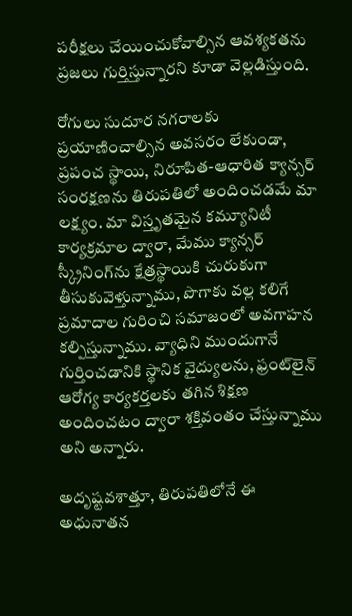పరీక్షలు చేయించుకోవాల్సిన ఆవశ్యకతను ప్రజలు గుర్తిస్తున్నారని కూడా వెల్లడిస్తుంది.

రోగులు సుదూర నగరాలకు ప్రయాణించాల్సిన అవసరం లేకుండా, ప్రపంచ స్థాయి, నిరూపిత-ఆధారిత క్యాన్సర్ సంరక్షణను తిరుపతిలో అందించడమే మా లక్ష్యం. మా విస్తృతమైన కమ్యూనిటీ కార్యక్రమాల ద్వారా, మేము క్యాన్సర్ స్క్రీనింగ్‌ను క్షేత్రస్థాయికి చురుకుగా తీసుకువెళ్తున్నాము, పొగాకు వల్ల కలిగే ప్రమాదాల గురించి సమాజంలో అవగాహన కల్పిస్తున్నాము. వ్యాధిని ముందుగానే గుర్తించడానికి స్థానిక వైద్యులను, ఫ్రంట్‌లైన్ ఆరోగ్య కార్యకర్తలకు తగిన శిక్షణ అందించటం ద్వారా శక్తివంతం చేస్తున్నాము అని అన్నారు.

అదృష్టవశాత్తూ, తిరుపతిలోనే ఈ అధునాతన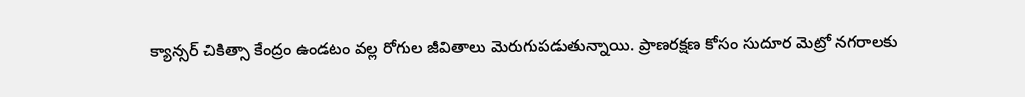క్యాన్సర్ చికిత్సా కేంద్రం ఉండటం వల్ల రోగుల జీవితాలు మెరుగుపడుతున్నాయి. ప్రాణరక్షణ కోసం సుదూర మెట్రో నగరాలకు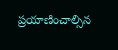ప్రయాణించాల్సిన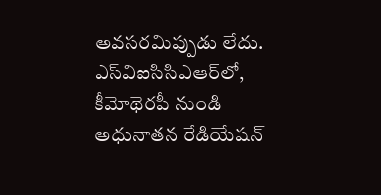అవసరమిప్పుడు లేదు. ఎస్‌విఐసిసిఎఆర్‌లో, కీమోథెరపీ నుండి అధునాతన రేడియేషన్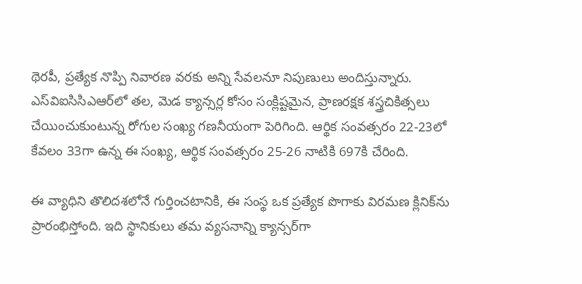థెరపీ, ప్రత్యేక నొప్పి నివారణ వరకు అన్ని సేవలనూ నిపుణులు అందిస్తున్నారు. ఎస్‌విఐసిసిఎఆర్‌లో తల, మెడ క్యాన్సర్ల కోసం సంక్లిష్టమైన, ప్రాణరక్షక శస్త్రచికిత్సలు చేయించుకుంటున్న రోగుల సంఖ్య గణనీయంగా పెరిగింది. ఆర్థిక సంవత్సరం 22-23లో కేవలం 33గా ఉన్న ఈ సంఖ్య, ఆర్థిక సంవత్సరం 25-26 నాటికి 697కి చేరింది.

ఈ వ్యాధిని తొలిదశలోనే గుర్తించటానికి, ఈ సంస్థ ఒక ప్రత్యేక పొగాకు విరమణ క్లినిక్‌ను ప్రారంభిస్తోంది. ఇది స్థానికులు తమ వ్యసనాన్ని క్యాన్సర్‌గా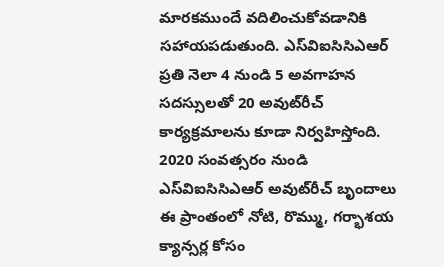మారకముందే వదిలించుకోవడానికి సహాయపడుతుంది. ఎస్‌విఐసిసిఎఆర్ ప్రతి నెలా 4 నుండి 5 అవగాహన సదస్సులతో 20 అవుట్‌రీచ్ కార్యక్రమాలను కూడా నిర్వహిస్తోంది. 2020 సంవత్సరం నుండి ఎస్‌విఐసిసిఎఆర్ అవుట్‌రీచ్ బృందాలు ఈ ప్రాంతంలో నోటి, రొమ్ము, గర్భాశయ క్యాన్సర్ల కోసం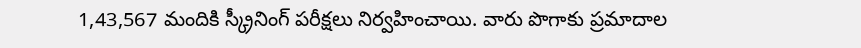1,43,567 మందికి స్క్రీనింగ్ పరీక్షలు నిర్వహించాయి. వారు పొగాకు ప్రమాదాల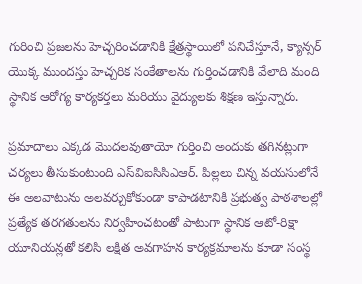గురించి ప్రజలను హెచ్చరించడానికి క్షేత్రస్థాయిలో పనిచేస్తూనే, క్యాన్సర్ యొక్క ముందస్తు హెచ్చరిక సంకేతాలను గుర్తించడానికి వేలాది మంది స్థానిక ఆరోగ్య కార్యకర్తలు మరియు వైద్యులకు శిక్షణ ఇస్తున్నారు.

ప్రమాదాలు ఎక్కడ మొదలవుతాయో గుర్తించి అందుకు తగినట్లుగా చర్యలు తీసుకుంటుంది ఎస్‌విఐసిసిఎఆర్. పిల్లలు చిన్న వయసులోనే ఈ అలవాటును అలవర్చుకోకుండా కాపాడటానికి ప్రభుత్వ పాఠశాలల్లో ప్రత్యేక తరగతులను నిర్వహించటంతో పాటుగా స్థానిక ఆటో-రిక్షా యూనియన్లతో కలిసి లక్షిత అవగాహన కార్యక్రమాలను కూడా సంస్థ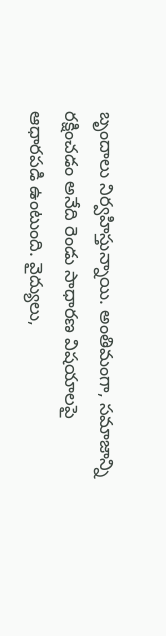బృందాలు నిర్వహిస్తున్నాయి. అంతిమంగా, సమాజాన్ని రక్షించడం అనేది రెండు సాధారణ విషయాలపై ఆధారపడి ఉంటుంది. వైద్యులు,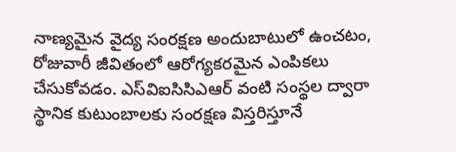నాణ్యమైన వైద్య సంరక్షణ అందుబాటులో ఉంచటం, రోజువారీ జీవితంలో ఆరోగ్యకరమైన ఎంపికలు చేసుకోవడం. ఎస్‌విఐసిసిఎఆర్ వంటి సంస్థల ద్వారా స్థానిక కుటుంబాలకు సంరక్షణ విస్తరిస్తూనే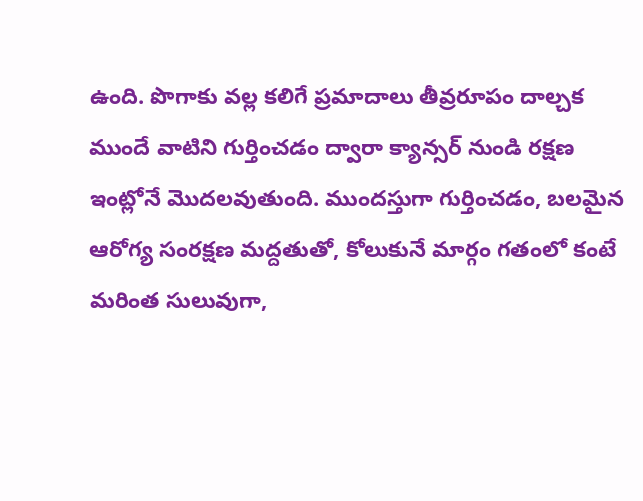ఉంది. పొగాకు వల్ల కలిగే ప్రమాదాలు తీవ్రరూపం దాల్చక ముందే వాటిని గుర్తించడం ద్వారా క్యాన్సర్ నుండి రక్షణ ఇంట్లోనే మొదలవుతుంది. ముందస్తుగా గుర్తించడం, బలమైన ఆరోగ్య సంరక్షణ మద్దతుతో, కోలుకునే మార్గం గతంలో కంటే మరింత సులువుగా,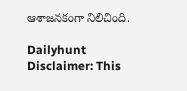ఆశాజనకంగా నిలిచింది.

Dailyhunt
Disclaimer: This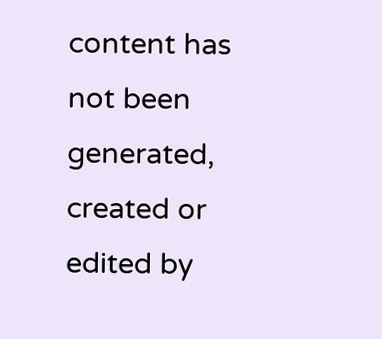content has not been generated, created or edited by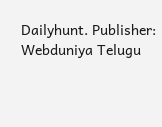Dailyhunt. Publisher: Webduniya Telugu